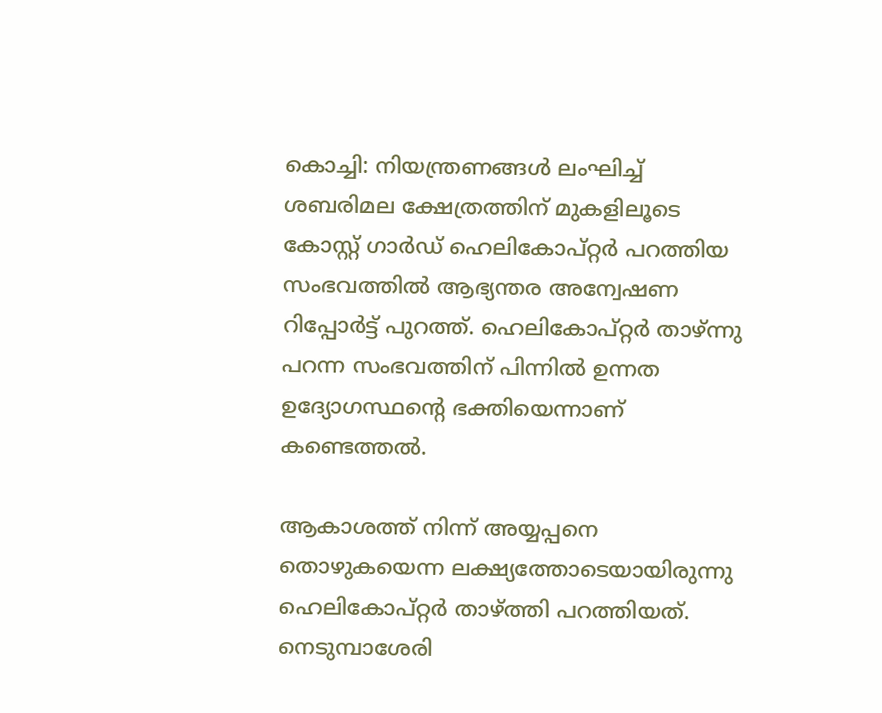കൊച്ചി: നിയന്ത്രണങ്ങൾ ലംഘിച്ച് ശബരിമല ക്ഷേത്രത്തിന് മുകളിലൂടെ കോസ്റ്റ് ഗാർഡ് ഹെലികോപ്റ്റർ പറത്തിയ സംഭവത്തിൽ ആഭ്യന്തര അന്വേഷണ റിപ്പോർട്ട് പുറത്ത്. ഹെലികോപ്റ്റർ താഴ്ന്നു പറന്ന സംഭവത്തിന് പിന്നിൽ ഉന്നത ഉദ്യോഗസ്ഥന്‍റെ ഭക്തിയെന്നാണ് കണ്ടെത്തൽ.

ആകാശത്ത് നിന്ന് അയ്യപ്പനെ തൊഴുകയെന്ന ലക്ഷ്യത്തോടെയായിരുന്നു ഹെലികോപ്റ്റർ താഴ്ത്തി പറത്തിയത്. നെടുമ്പാശേരി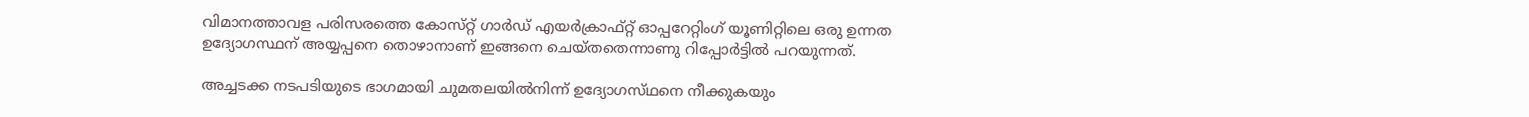വിമാനത്താവള പരിസരത്തെ കോസ്‌റ്റ് ഗാർഡ് എയർക്രാഫ്റ്റ് ഓപ്പറേറ്റിംഗ് യൂണിറ്റിലെ ഒരു ഉന്നത ഉദ്യോഗസ്ഥന് അയ്യപ്പനെ തൊഴാനാണ് ഇങ്ങനെ ചെയ്തതെന്നാണു റിപ്പോർട്ടിൽ പറയുന്നത്.

അച്ചടക്ക നടപടിയുടെ ഭാഗമായി ചുമതലയിൽനിന്ന് ഉദ്യോഗസ്‌ഥനെ നീക്കുകയും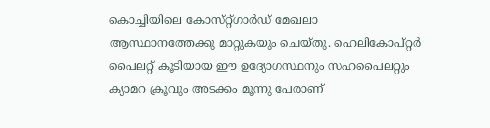കൊച്ചിയിലെ കോസ്‌റ്റ്‌ഗാർഡ് മേഖലാ ആസ്ഥാനത്തേക്കു മാറ്റുകയും ചെയ്ത‌ു. ഹെലികോപ്റ്റർ പൈലറ്റ് കൂടിയായ ഈ ഉദ്യോഗസ്ഥനും സഹപൈലറ്റും ക്യാമറ ക്രൂവും അടക്കം മൂന്നു പേരാണ്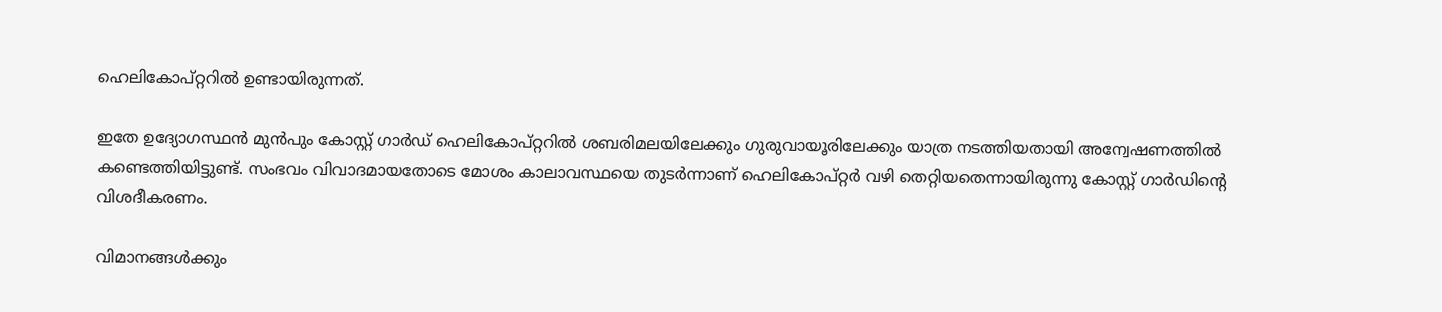ഹെലികോപ്റ്ററിൽ ഉണ്ടായിരുന്നത്.

ഇതേ ഉദ്യോഗസ്ഥൻ മുൻപും കോസ്റ്റ് ഗാർഡ് ഹെലികോപ്റ്ററിൽ ശബരിമലയിലേക്കും ഗുരുവായൂരിലേക്കും യാത്ര നടത്തിയതായി അന്വേഷണത്തിൽ കണ്ടെത്തിയിട്ടുണ്ട്. സംഭവം വിവാദമായതോടെ മോശം കാലാവസ്ഥയെ തുടർന്നാണ് ഹെലികോപ്റ്റർ വഴി തെറ്റിയതെന്നായിരുന്നു കോസ്റ്റ് ഗാർഡിന്‍റെ വിശദീകരണം.

വിമാനങ്ങൾക്കും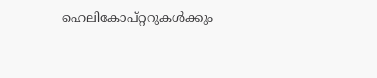ഹെലികോപ്റ്ററുകൾക്കും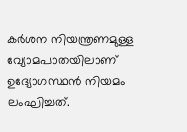കർശന നിയന്ത്രണമുള്ള വ്യോമപാതയിലാണ് ഉദ്യോഗസ്ഥൻ നിയമം ലംഘിച്ചത്.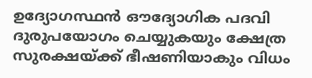ഉദ്യോഗസ്ഥൻ ഔദ്യോഗിക പദവി ദുരുപയോഗം ചെയ്യുകയും ക്ഷേത്ര സുരക്ഷയ്ക്ക് ഭീഷണിയാകും വിധം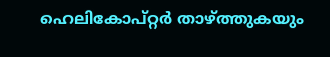ഹെലികോപ്റ്റർ താഴ്ത്തുകയും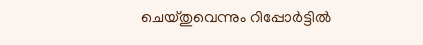ചെയ്തുവെന്നും റിപ്പോർട്ടിൽ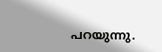പറയുന്നു.